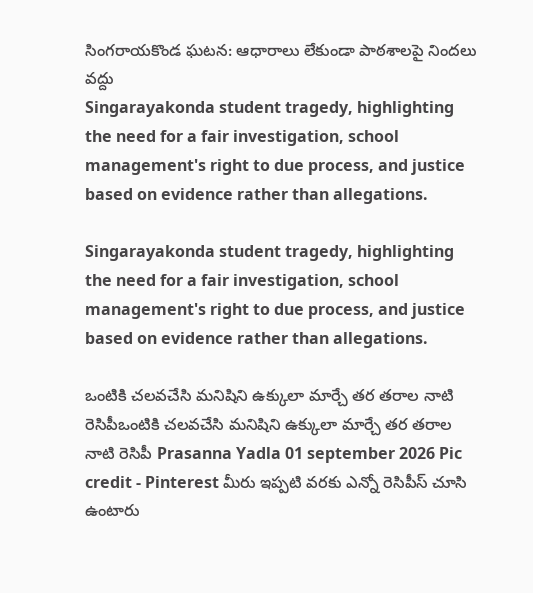సింగరాయకొండ ఘటన: ఆధారాలు లేకుండా పాఠశాలపై నిందలు వద్దు
Singarayakonda student tragedy, highlighting the need for a fair investigation, school management's right to due process, and justice based on evidence rather than allegations.

Singarayakonda student tragedy, highlighting the need for a fair investigation, school management's right to due process, and justice based on evidence rather than allegations.

ఒంటికి చలవచేసి మనిషిని ఉక్కులా మార్చే తర తరాల నాటి రెసిపీఒంటికి చలవచేసి మనిషిని ఉక్కులా మార్చే తర తరాల నాటి రెసిపీ Prasanna Yadla 01 september 2026 Pic credit - Pinterest మీరు ఇప్పటి వరకు ఎన్నో రెసిపీస్ చూసి ఉంటారు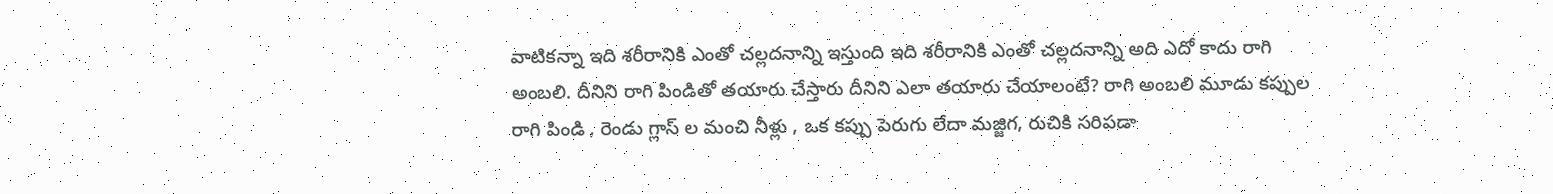వాటికన్నా ఇది శరీరానికి ఎంతో చల్లదనాన్ని ఇస్తుంది ఇది శరీరానికి ఎంతో చల్లదనాన్ని అది ఎదో కాదు రాగి అంబలి. దీనిని రాగి పిండితో తయారు చేస్తారు దీనిని ఎలా తయారు చేయాలంటే? రాగి అంబలి మూడు కప్పుల రాగి పిండి , రెండు గ్లాస్ ల మంచి నీళ్లు , ఒక కప్పు పెరుగు లేదా మజ్జిగ, రుచికి సరిపడా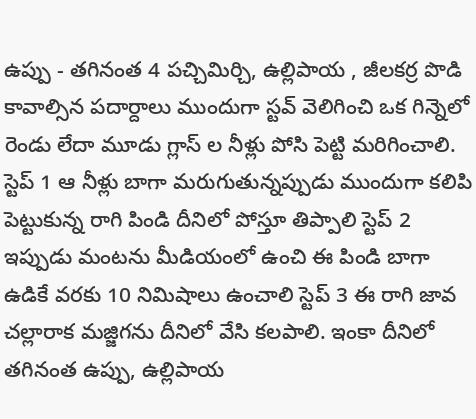ఉప్పు - తగినంత 4 పచ్చిమిర్చి, ఉల్లిపాయ , జీలకర్ర పొడి కావాల్సిన పదార్దాలు ముందుగా స్టవ్ వెలిగించి ఒక గిన్నెలో రెండు లేదా మూడు గ్లాస్ ల నీళ్లు పోసి పెట్టి మరిగించాలి. స్టెప్ 1 ఆ నీళ్లు బాగా మరుగుతున్నప్పుడు ముందుగా కలిపి పెట్టుకున్న రాగి పిండి దీనిలో పోస్తూ తిప్పాలి స్టెప్ 2 ఇప్పుడు మంటను మీడియంలో ఉంచి ఈ పిండి బాగా ఉడికే వరకు 10 నిమిషాలు ఉంచాలి స్టెప్ 3 ఈ రాగి జావ చల్లారాక మజ్జిగను దీనిలో వేసి కలపాలి. ఇంకా దీనిలో తగినంత ఉప్పు, ఉల్లిపాయ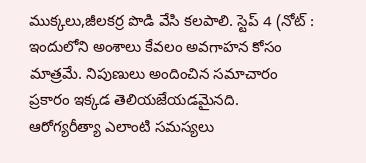ముక్కలు,జీలకర్ర పొడి వేసి కలపాలి. స్టెప్ 4 (నోట్ : ఇందులోని అంశాలు కేవలం అవగాహన కోసం మాత్రమే. నిపుణులు అందించిన సమాచారం ప్రకారం ఇక్కడ తెలియజేయడమైనది. ఆరోగ్యరీత్యా ఎలాంటి సమస్యలు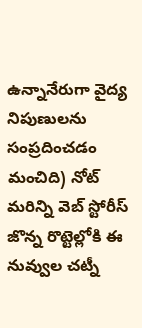ఉన్నానేరుగా వైద్య నిపుణులను సంప్రదించడం మంచిది) నోట్ మరిన్ని వెబ్ స్టోరీస్ జొన్న రొట్టెల్లోకి ఈ నువ్వుల చట్నీ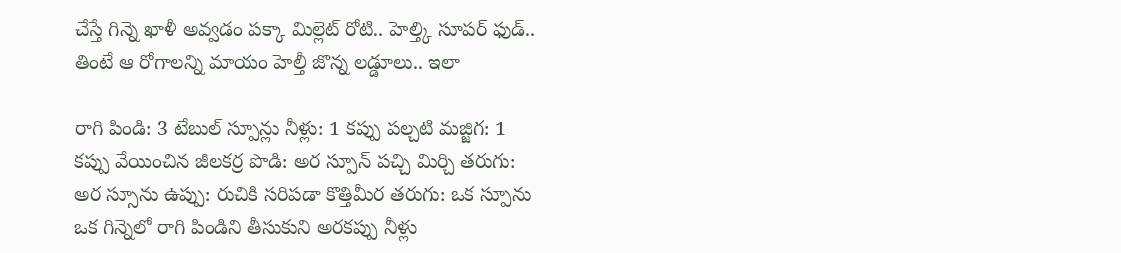చేస్తే గిన్నె ఖాళీ అవ్వడం పక్కా మిల్లెట్ రోటి.. హెల్త్కి సూపర్ ఫుడ్.. తింటే ఆ రోగాలన్ని మాయం హెల్తీ జొన్న లడ్డూలు.. ఇలా

రాగి పిండి: 3 టేబుల్ స్పూన్లు నీళ్లు: 1 కప్పు పల్చటి మజ్జిగ: 1 కప్పు వేయించిన జీలకర్ర పొడి: అర స్పూన్ పచ్చి మిర్చి తరుగు: అర స్సూను ఉప్పు: రుచికి సరిపడా కొత్తిమీర తరుగు: ఒక స్పూను ఒక గిన్నెలో రాగి పిండిని తీసుకుని అరకప్పు నీళ్లు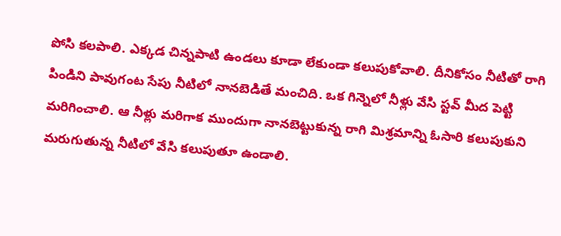పోసి కలపాలి. ఎక్కడ చిన్నపాటి ఉండలు కూడా లేకుండా కలుపుకోవాలి. దీనికోసం నీటితో రాగి పిండిని పావుగంట సేపు నీటిలో నానబెడితే మంచిది. ఒక గిన్నెలో నీళ్లు వేసి స్టవ్ మీద పెట్టి మరిగించాలి. ఆ నీళ్లు మరిగాక ముందుగా నానబెట్టుకున్న రాగి మిశ్రమాన్ని ఓసారి కలుపుకుని మరుగుతున్న నీటిలో వేసి కలుపుతూ ఉండాలి.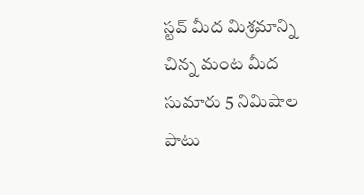స్టవ్ మీద మిశ్రమాన్ని చిన్న మంట మీద సుమారు 5 నిమిషాల పాటు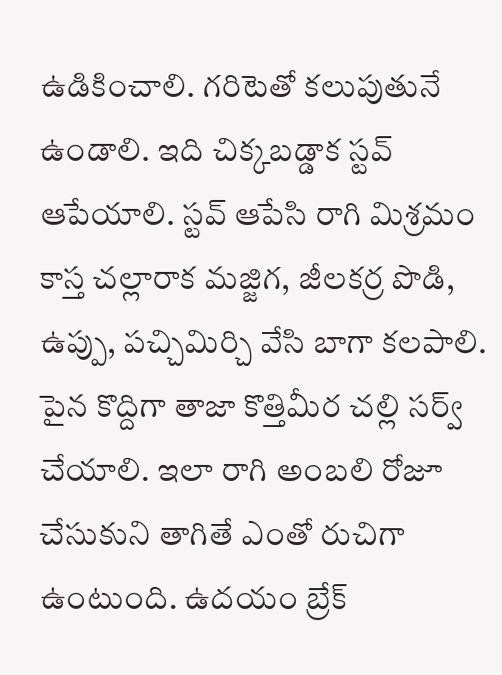ఉడికించాలి. గరిటెతో కలుపుతునే ఉండాలి. ఇది చిక్కబడ్డాక స్టవ్ ఆపేయాలి. స్టవ్ ఆపేసి రాగి మిశ్రమం కాస్త చల్లారాక మజ్జిగ, జీలకర్ర పొడి, ఉప్పు, పచ్చిమిర్చి వేసి బాగా కలపాలి. పైన కొద్దిగా తాజా కొత్తిమీర చల్లి సర్వ్ చేయాలి. ఇలా రాగి అంబలి రోజూ చేసుకుని తాగితే ఎంతో రుచిగా ఉంటుంది. ఉదయం బ్రేక్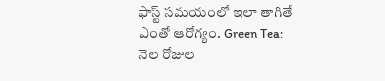ఫాస్ట్ సమయంలో ఇలా తాగితే ఎంతో ఆరోగ్యం. Green Tea: నెల రోజుల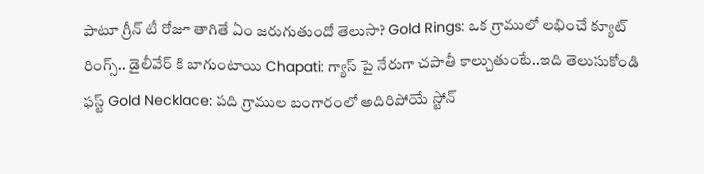పాటూ గ్రీన్ టీ రోజూ తాగితే ఏం జరుగుతుందో తెలుసా? Gold Rings: ఒక గ్రాములో లభించే క్యూట్ రింగ్స్.. డైలీవేర్ కి బాగుంటాయి Chapati: గ్యాస్ పై నేరుగా చపాతీ కాల్చుతుంటే..ఇది తెలుసుకోండి ఫస్ట్ Gold Necklace: పది గ్రాముల బంగారంలో అదిరిపోయే స్టోన్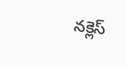నక్లెస్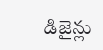డిజైన్లు